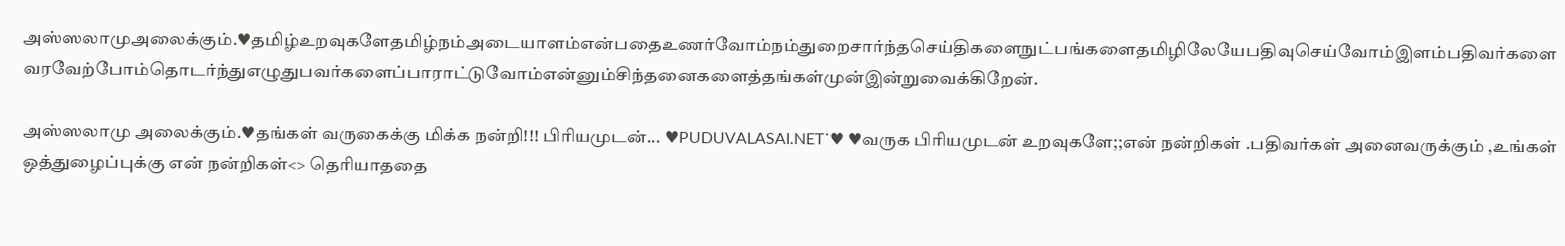அஸ்ஸலாமுஅலைக்கும்.♥தமிழ்உறவுகளேதமிழ்நம்அடையாளம்என்பதைஉணர்வோம்நம்துறைசார்ந்தசெய்திகளைநுட்பங்களைதமிழிலேயேபதிவுசெய்வோம்இளம்பதிவர்களைவரவேற்போம்தொடர்ந்துஎழுதுபவர்களைப்பாராட்டுவோம்என்னும்சிந்தனைகளைத்தங்கள்முன்இன்றுவைக்கிறேன்.

அஸ்ஸலாமு அலைக்கும்.♥தங்கள் வருகைக்கு மிக்க நன்றி!!! பிரியமுடன்... ♥PUDUVALASAI.NET˙♥ ♥வருக பிரியமுடன் உறவுகளே;;என் நன்றிகள் .பதிவர்கள் அனைவருக்கும் ,உங்கள் ஒத்துழைப்புக்கு என் நன்றிகள்<> தெரியாததை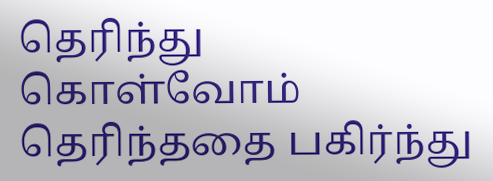தெரிந்து கொள்வோம் தெரிந்ததை பகிர்ந்து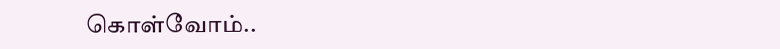கொள்வோம்..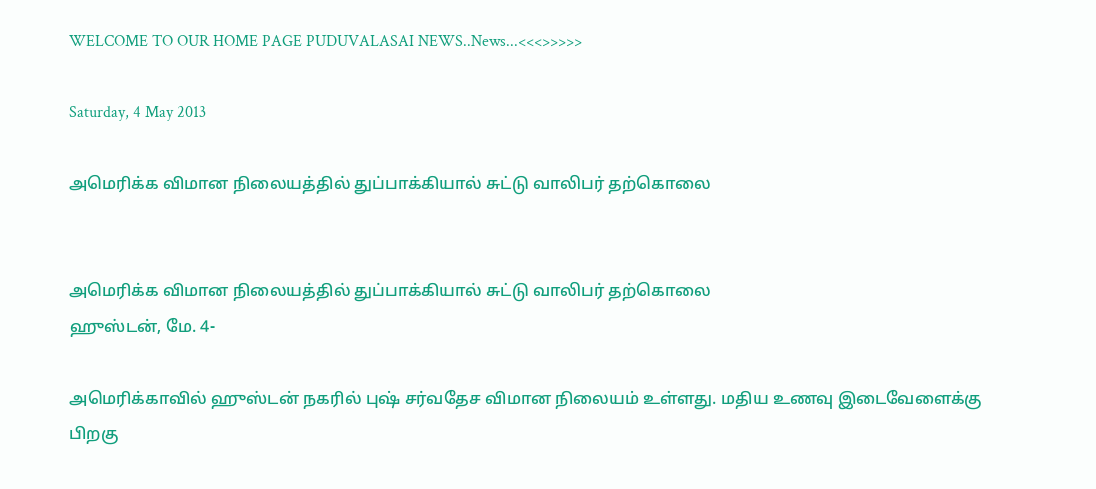WELCOME TO OUR HOME PAGE PUDUVALASAI NEWS..News...<<<>>>>>

Saturday, 4 May 2013

அமெரிக்க விமான நிலையத்தில் துப்பாக்கியால் சுட்டு வாலிபர் தற்கொலை


அமெரிக்க விமான நிலையத்தில் துப்பாக்கியால் சுட்டு வாலிபர் தற்கொலை
ஹுஸ்டன், மே. 4-

அமெரிக்காவில் ஹுஸ்டன் நகரில் புஷ் சர்வதேச விமான நிலையம் உள்ளது. மதிய உணவு இடைவேளைக்கு பிறகு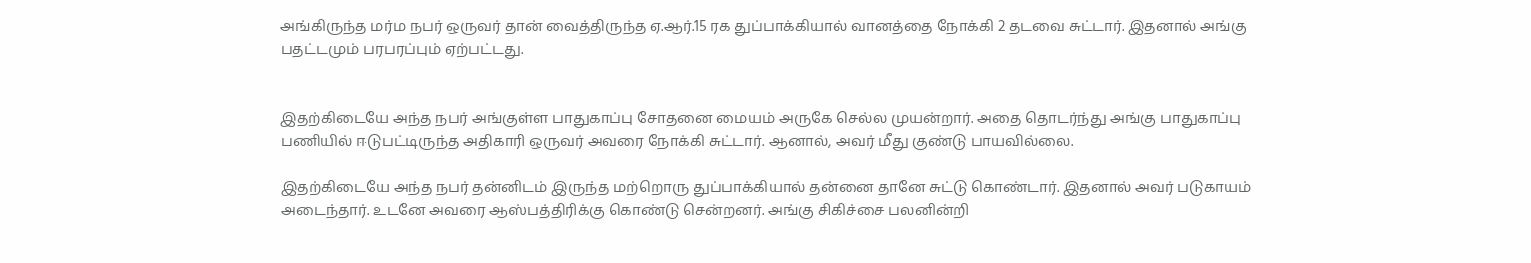அங்கிருந்த மர்ம நபர் ஒருவர் தான் வைத்திருந்த ஏ.ஆர்.15 ரக துப்பாக்கியால் வானத்தை நோக்கி 2 தடவை சுட்டார். இதனால் அங்கு பதட்டமும் பரபரப்பும் ஏற்பட்டது.


இதற்கிடையே அந்த நபர் அங்குள்ள பாதுகாப்பு சோதனை மையம் அருகே செல்ல முயன்றார். அதை தொடர்ந்து அங்கு பாதுகாப்பு பணியில் ஈடுபட்டிருந்த அதிகாரி ஒருவர் அவரை நோக்கி சுட்டார். ஆனால், அவர் மீது குண்டு பாயவில்லை.

இதற்கிடையே அந்த நபர் தன்னிடம் இருந்த மற்றொரு துப்பாக்கியால் தன்னை தானே சுட்டு கொண்டார். இதனால் அவர் படுகாயம் அடைந்தார். உடனே அவரை ஆஸ்பத்திரிக்கு கொண்டு சென்றனர். அங்கு சிகிச்சை பலனின்றி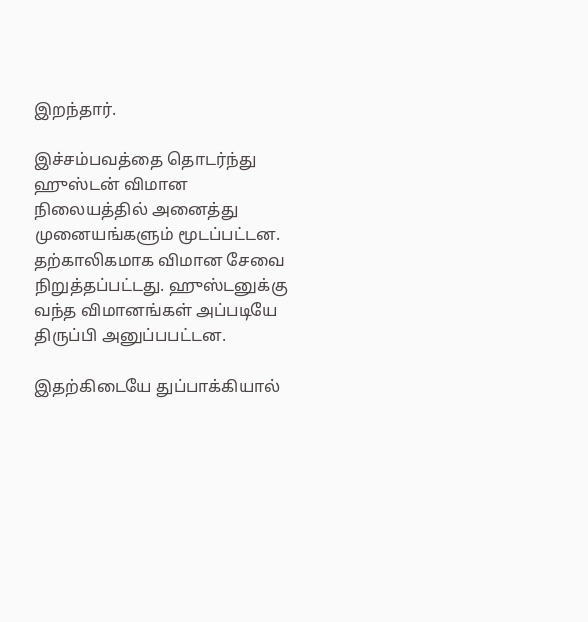இறந்தார்.

இச்சம்பவத்தை தொடர்ந்து ஹுஸ்டன் விமான நிலையத்தில் அனைத்து முனையங்களும் மூடப்பட்டன. தற்காலிகமாக விமான சேவை நிறுத்தப்பட்டது. ஹுஸ்டனுக்கு வந்த விமானங்கள் அப்படியே திருப்பி அனுப்பபட்டன.

இதற்கிடையே துப்பாக்கியால்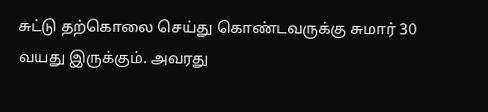சுட்டு தற்கொலை செய்து கொண்டவருக்கு சுமார் 30 வயது இருக்கும். அவரது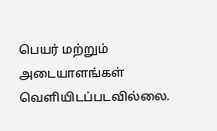பெயர் மற்றும் அடையாளங்கள் வெளியிடப்படவில்லை.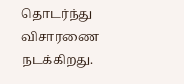தொடர்ந்து விசாரணை நடக்கிறது.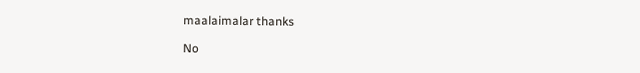maalaimalar thanks

No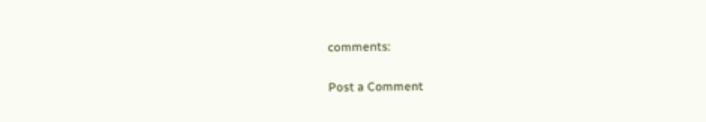comments:

Post a Comment